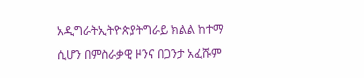አዲግራትኢትዮጵያትግራይ ክልል ከተማ ሲሆን በምስራቃዊ ዞንና በጋንታ አፈሹም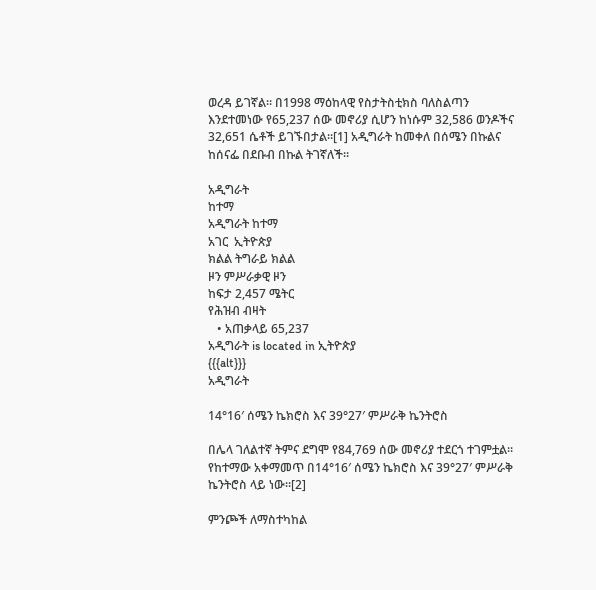ወረዳ ይገኛል። በ1998 ማዕከላዊ የስታትስቲክስ ባለስልጣን እንደተመነው የ65,237 ሰው መኖሪያ ሲሆን ከነሱም 32,586 ወንዶችና 32,651 ሴቶች ይገኙበታል።[1] አዲግራት ከመቀለ በሰሜን በኩልና ከሰናፌ በደቡብ በኩል ትገኛለች።

አዲግራት
ከተማ
አዲግራት ከተማ
አገር  ኢትዮጵያ
ክልል ትግራይ ክልል
ዞን ምሥራቃዊ ዞን
ከፍታ 2,457 ሜትር
የሕዝብ ብዛት
   • አጠቃላይ 65,237
አዲግራት is located in ኢትዮጵያ
{{{alt}}}
አዲግራት

14°16′ ሰሜን ኬክሮስ እና 39°27′ ምሥራቅ ኬንትሮስ

በሌላ ገለልተኛ ትምና ደግሞ የ84,769 ሰው መኖሪያ ተደርጎ ተገምቷል። የከተማው አቀማመጥ በ14°16′ ሰሜን ኬክሮስ እና 39°27′ ምሥራቅ ኬንትሮስ ላይ ነው።[2]

ምንጮች ለማስተካከል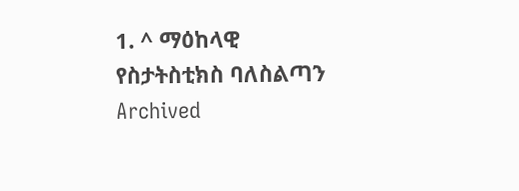1. ^ ማዕከላዊ የስታትስቲክስ ባለስልጣን Archived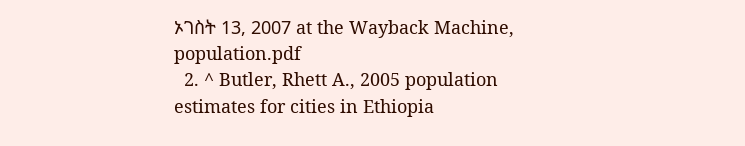ኦገስት 13, 2007 at the Wayback Machine, population.pdf
  2. ^ Butler, Rhett A., 2005 population estimates for cities in Ethiopia